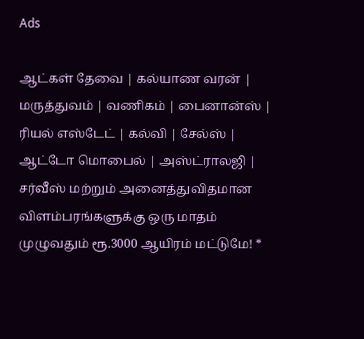Ads

ஆட்கள் தேவை | கல்யாண வரன் | மருத்துவம் | வணிகம் | பைனான்ஸ் | ரியல் எஸ்டேட் | கல்வி | சேல்ஸ் | ஆட்டோ மொபைல் | அஸ்ட்ராலஜி | சர்வீஸ் மற்றும் அனைத்துவிதமான விளம்பரங்களுக்கு ஒரு மாதம் முழுவதும் ரூ.3000 ஆயிரம் மட்டுமே! *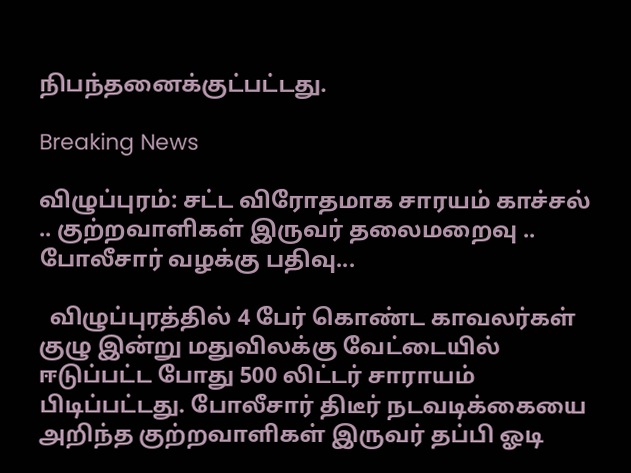நிபந்தனைக்குட்பட்டது.

Breaking News

விழுப்புரம்: சட்ட விரோதமாக சாரயம் காச்சல் .. குற்றவாளிகள் இருவர் தலைமறைவு .. போலீசார் வழக்கு பதிவு...

  விழுப்புரத்தில் 4 பேர் கொண்ட காவலர்கள் குழு இன்று மதுவிலக்கு வேட்டையில் ஈடுப்பட்ட போது 500 லிட்டர் சாராயம் பிடிப்பட்டது. போலீசார் திடீர் நடவடிக்கையை அறிந்த குற்றவாளிகள் இருவர் தப்பி ஓடி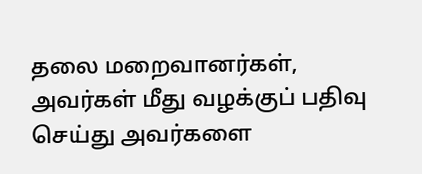தலை மறைவானர்கள், அவர்கள் மீது வழக்குப் பதிவு செய்து அவர்களை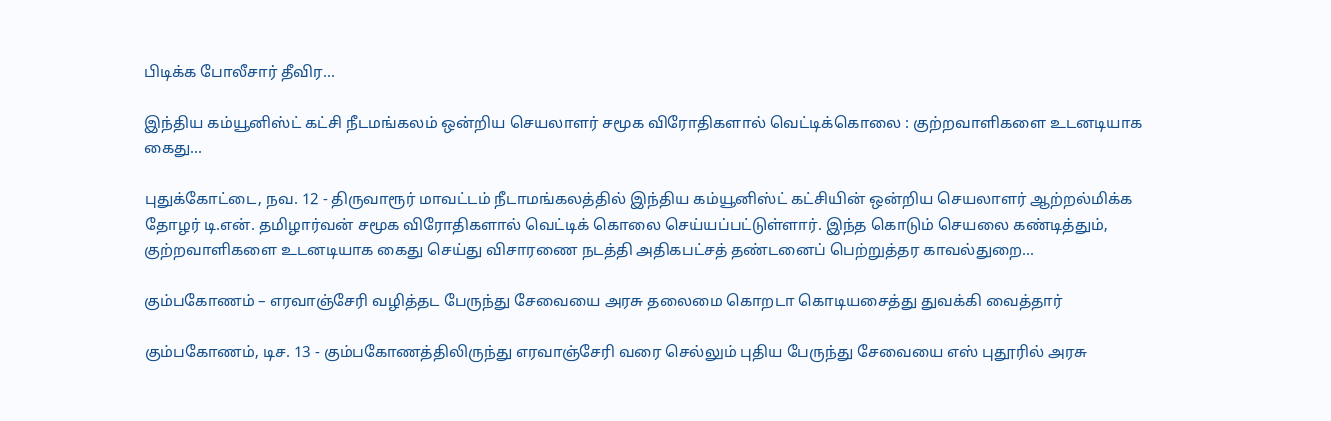பிடிக்க போலீசார் தீவிர...

இந்திய கம்யூனிஸ்ட் கட்சி நீடமங்கலம் ஒன்றிய செயலாளர் சமூக விரோதிகளால் வெட்டிக்கொலை : குற்றவாளிகளை உடனடியாக கைது...

புதுக்கோட்டை, நவ. 12 - திருவாரூர் மாவட்டம் நீடாமங்கலத்தில் இந்திய கம்யூனிஸ்ட் கட்சியின் ஒன்றிய செயலாளர் ஆற்றல்மிக்க தோழர் டி.என். தமிழார்வன் சமூக விரோதிகளால் வெட்டிக் கொலை செய்யப்பட்டுள்ளார். இந்த கொடும் செயலை கண்டித்தும், குற்றவாளிகளை உடனடியாக கைது செய்து விசாரணை நடத்தி அதிகபட்சத் தண்டனைப் பெற்றுத்தர காவல்துறை...

கும்பகோணம் – எரவாஞ்சேரி வழித்தட பேருந்து சேவையை அரசு தலைமை கொறடா கொடியசைத்து துவக்கி வைத்தார்

கும்பகோணம், டிச. 13 - கும்பகோணத்திலிருந்து எரவாஞ்சேரி வரை செல்லும் புதிய பேருந்து சேவையை எஸ் புதூரில் அரசு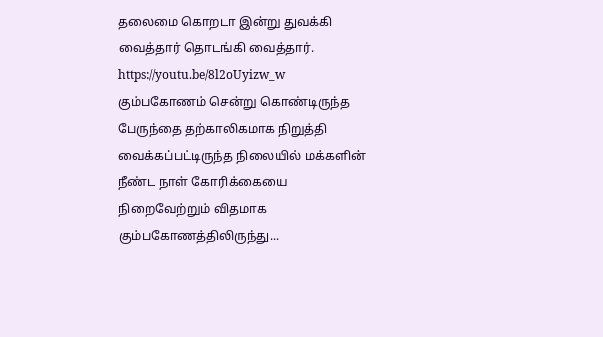தலைமை கொறடா இன்று துவக்கி வைத்தார் தொடங்கி வைத்தார். https://youtu.be/8l2oUyizw_w கும்பகோணம் சென்று கொண்டிருந்த பேருந்தை தற்காலிகமாக நிறுத்தி வைக்கப்பட்டிருந்த நிலையில் மக்களின் நீண்ட நாள் கோரிக்கையை நிறைவேற்றும் விதமாக கும்பகோணத்திலிருந்து...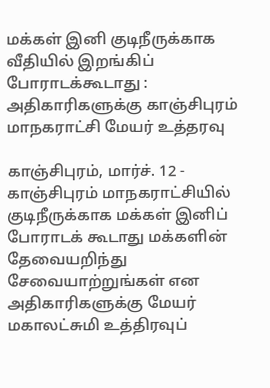மக்கள் இனி குடிநீருக்காக வீதியில் இறங்கிப் போராடக்கூடாது : அதிகாரிகளுக்கு காஞ்சிபுரம் மாநகராட்சி மேயர் உத்தரவு

காஞ்சிபுரம், மார்ச். 12 - காஞ்சிபுரம் மாநகராட்சியில் குடிநீருக்காக மக்கள் இனிப் போராடக் கூடாது மக்களின் தேவையறிந்து சேவையாற்றுங்கள் என அதிகாரிகளுக்கு மேயர் மகாலட்சுமி உத்திரவுப்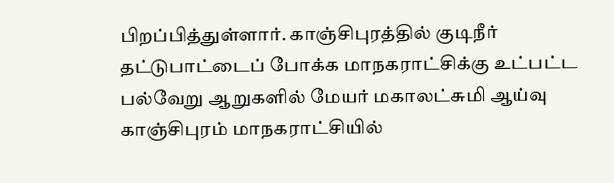பிறப்பித்துள்ளார். காஞ்சிபுரத்தில் குடிநீர் தட்டுபாட்டைப் போக்க மாநகராட்சிக்கு உட்பட்ட பல்வேறு ஆறுகளில் மேயர் மகாலட்சுமி ஆய்வு  காஞ்சிபுரம் மாநகராட்சியில்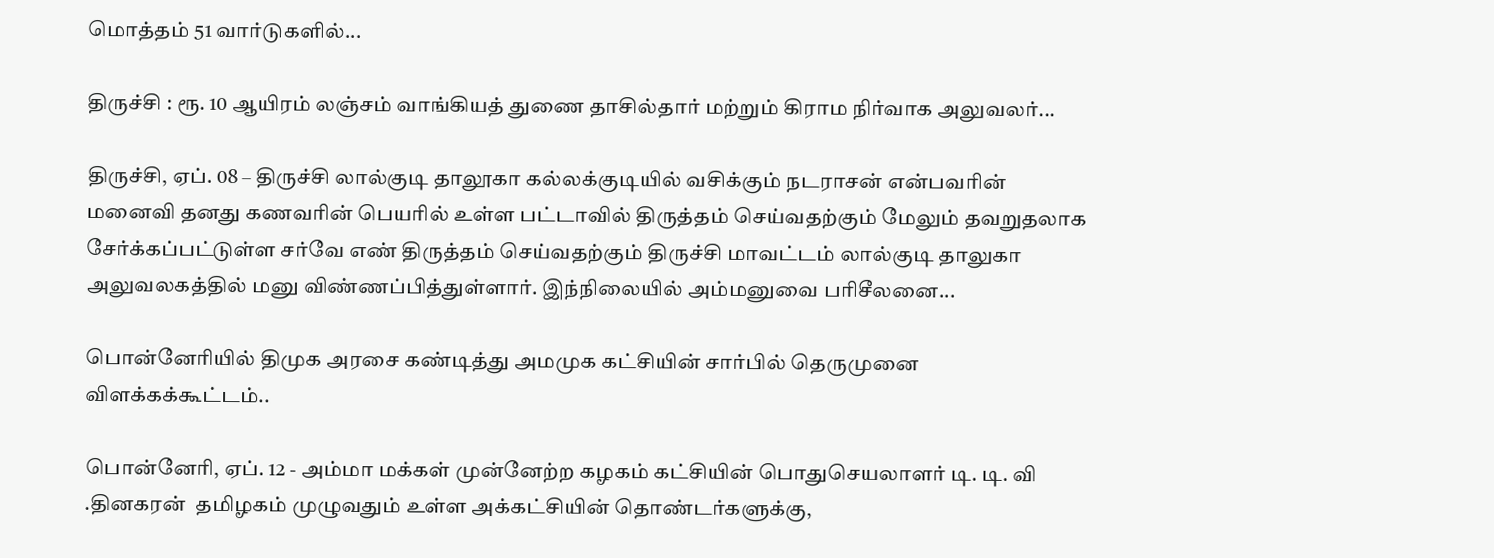மொத்தம் 51 வார்டுகளில்...

திருச்சி : ரூ. 10 ஆயிரம் லஞ்சம் வாங்கியத் துணை தாசில்தார் மற்றும் கிராம நிர்வாக அலுவலர்...

திருச்சி, ஏப். 08 – திருச்சி லால்குடி தாலூகா கல்லக்குடியில் வசிக்கும் நடராசன் என்பவரின் மனைவி தனது கணவரின் பெயரில் உள்ள பட்டாவில் திருத்தம் செய்வதற்கும் மேலும் தவறுதலாக சேர்க்கப்பட்டுள்ள சர்வே எண் திருத்தம் செய்வதற்கும் திருச்சி மாவட்டம் லால்குடி தாலுகா அலுவலகத்தில் மனு விண்ணப்பித்துள்ளார். இந்நிலையில் அம்மனுவை பரிசீலனை...

பொன்னேரியில் திமுக அரசை கண்டித்து அமமுக கட்சியின் சார்பில் தெருமுனை விளக்கக்கூட்டம்..

பொன்னேரி, ஏப். 12 - அம்மா மக்கள் முன்னேற்ற கழகம் கட்சியின் பொதுசெயலாளர் டி. டி. வி .தினகரன்  தமிழகம் முழுவதும் உள்ள அக்கட்சியின் தொண்டர்களுக்கு,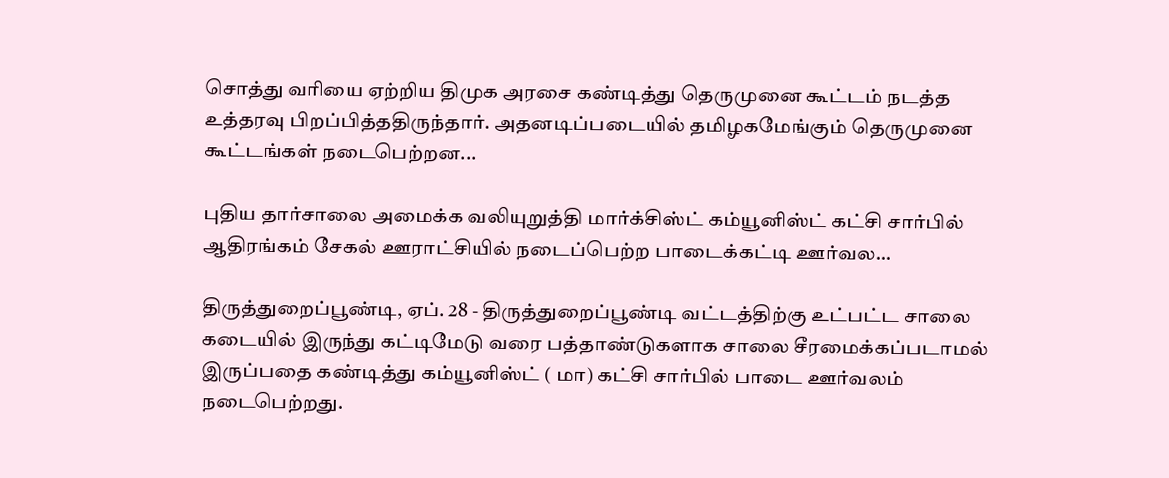சொத்து வரியை ஏற்றிய திமுக அரசை கண்டித்து தெருமுனை கூட்டம் நடத்த உத்தரவு பிறப்பித்ததிருந்தார். அதனடிப்படையில் தமிழகமேங்கும் தெருமுனை கூட்டங்கள் நடைபெற்றன...

புதிய தார்சாலை அமைக்க வலியுறுத்தி மார்க்சிஸ்ட் கம்யூனிஸ்ட் கட்சி சார்பில் ஆதிரங்கம் சேகல் ஊராட்சியில் நடைப்பெற்ற பாடைக்கட்டி ஊர்வல...

திருத்துறைப்பூண்டி, ஏப். 28 - திருத்துறைப்பூண்டி வட்டத்திற்கு உட்பட்ட சாலை கடையில் இருந்து கட்டிமேடு வரை பத்தாண்டுகளாக சாலை சீரமைக்கப்படாமல் இருப்பதை கண்டித்து கம்யூனிஸ்ட் ( மா) கட்சி சார்பில் பாடை ஊர்வலம் நடைபெற்றது.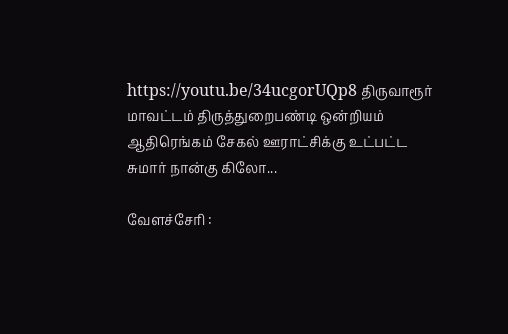https://youtu.be/34ucgorUQp8 திருவாரூர் மாவட்டம் திருத்துறைபண்டி ஒன்றியம் ஆதிரெங்கம் சேகல் ஊராட்சிக்கு உட்பட்ட சுமார் நான்கு கிலோ...

வேளச்சேரி :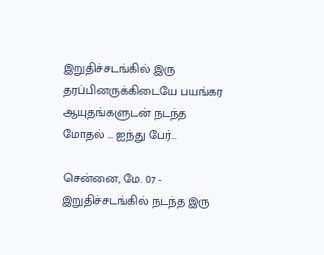இறுதிச்சடங்கில் இரு தரப்பினருக்கிடையே பயங்கர ஆயுதங்களுடன் நடந்த மோதல் … ஐந்து பேர்...

சென்னை, மே. 07 - இறுதிச்சடங்கில் நடந்த இரு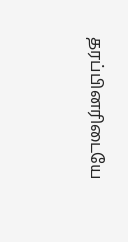தரப்பினரிடையே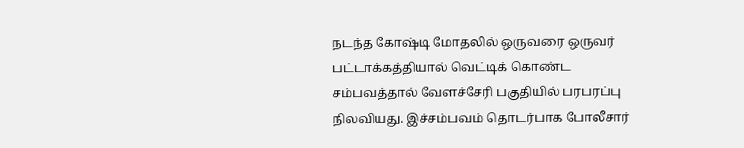நடந்த கோஷ்டி மோதலில் ஒருவரை ஒருவர் பட்டாக்கத்தியால் வெட்டிக் கொண்ட சம்பவத்தால் வேளச்சேரி பகுதியில் பரபரப்பு நிலவியது. இச்சம்பவம் தொடர்பாக போலீசார்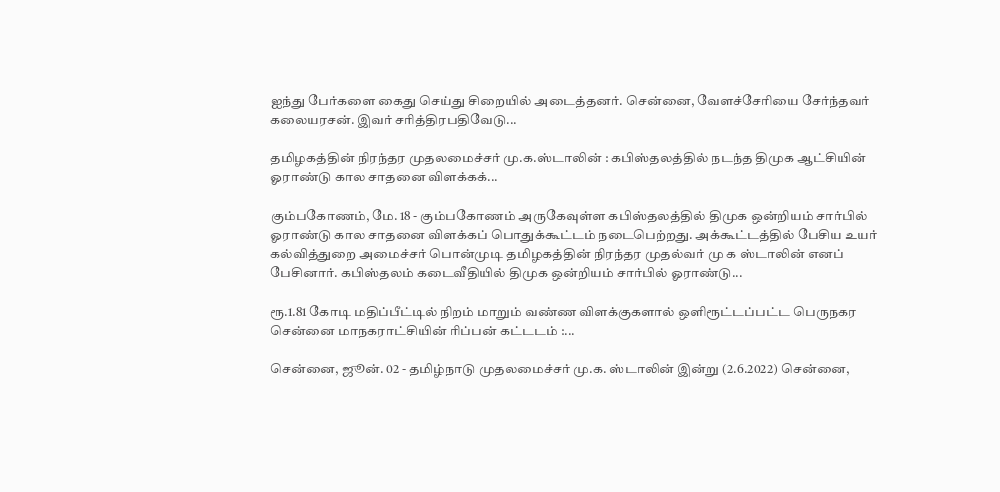ஐந்து பேர்களை கைது செய்து சிறையில் அடைத்தனர். சென்னை, வேளச்சேரியை சேர்ந்தவர் கலையரசன். இவர் சரித்திரபதிவேடு...

தமிழகத்தின் நிரந்தர முதலமைச்சர் மு.க.ஸ்டாலின் : கபிஸ்தலத்தில் நடந்த திமுக ஆட்சியின் ஓராண்டு கால சாதனை விளக்கக்...

கும்பகோணம், மே. 18 - கும்பகோணம் அருகேவுள்ள கபிஸ்தலத்தில் திமுக ஒன்றியம் சார்பில் ஓராண்டு கால சாதனை விளக்கப் பொதுக்கூட்டம் நடைபெற்றது. அக்கூட்டத்தில் பேசிய உயர் கல்வித்துறை அமைச்சர் பொன்முடி தமிழகத்தின் நிரந்தர முதல்வர் மு க ஸ்டாலின் எனப் பேசினார். கபிஸ்தலம் கடைவீதியில் திமுக ஒன்றியம் சார்பில் ஓராண்டு...

ரூ.1.81 கோடி மதிப்பீட்டில் நிறம் மாறும் வண்ண விளக்குகளால் ஒளிரூட்டப்பட்ட பெருநகர சென்னை மாநகராட்சியின் ரிப்பன் கட்டடம் :...

சென்னை, ஜூன். 02 - தமிழ்நாடு முதலமைச்சர் மு.க. ஸ்டாலின் இன்று (2.6.2022) சென்னை,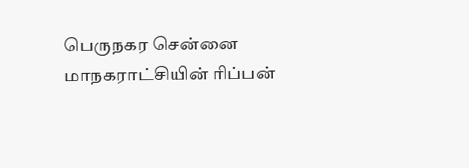பெருநகர சென்னை மாநகராட்சியின் ரிப்பன்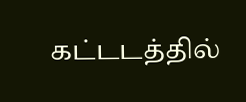கட்டடத்தில்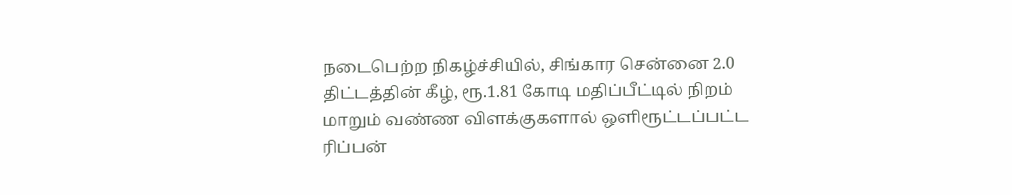நடைபெற்ற நிகழ்ச்சியில், சிங்கார சென்னை 2.0 திட்டத்தின் கீழ், ரூ.1.81 கோடி மதிப்பீட்டில் நிறம் மாறும் வண்ண விளக்குகளால் ஒளிரூட்டப்பட்ட ரிப்பன்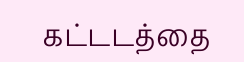கட்டடத்தை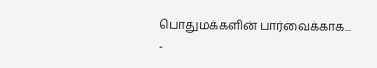பொதுமக்களின் பார்வைக்காக...
-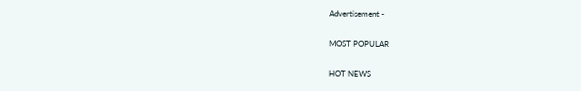Advertisement -

MOST POPULAR

HOT NEWS